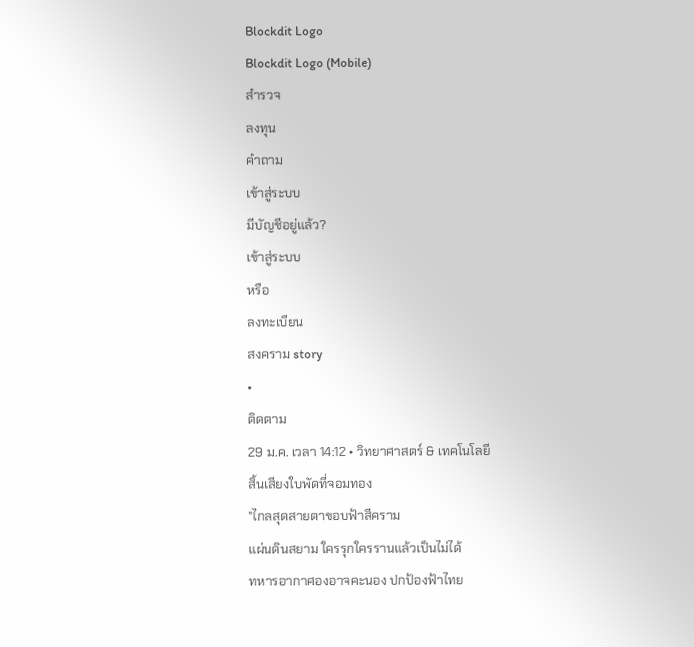Blockdit Logo
Blockdit Logo (Mobile)
สำรวจ
ลงทุน
คำถาม
เข้าสู่ระบบ
มีบัญชีอยู่แล้ว?
เข้าสู่ระบบ
หรือ
ลงทะเบียน
สงคราม story
•
ติดตาม
29 ม.ค. เวลา 14:12 • วิทยาศาสตร์ & เทคโนโลยี
สิ้นเสียงใบพัดที่จอมทอง
"ไกลสุดสายตาขอบฟ้าสีคราม
แผ่นดินสยาม ใครรุกใครรานแล้วเป็นไม่ได้
ทหารอากาศองอาจคะนอง ปกป้องฟ้าไทย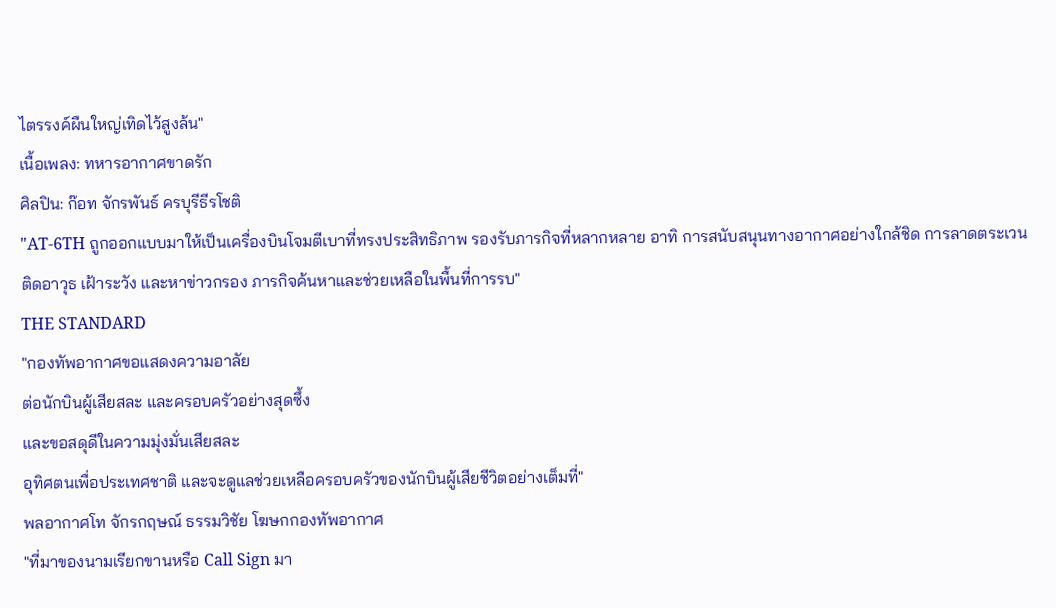ไตรรงค์ผืนใหญ่เทิดไว้สูงล้น"
เนื้อเพลง: ทหารอากาศขาดรัก
ศิลปิน: ก๊อท จักรพันธ์ ครบุรีธีรโชติ
"AT-6TH ถูกออกแบบมาให้เป็นเครื่องบินโจมตีเบาที่ทรงประสิทธิภาพ รองรับภารกิจที่หลากหลาย อาทิ การสนับสนุนทางอากาศอย่างใกล้ชิด การลาดตระเวนติดอาวุธ เฝ้าระวัง และหาข่าวกรอง ภารกิจค้นหาและช่วยเหลือในพื้นที่การรบ"
THE STANDARD
"กองทัพอากาศขอแสดงความอาลัย
ต่อนักบินผู้เสียสละ และครอบครัวอย่างสุดซึ้ง
และขอสดุดีในความมุ่งมั่นเสียสละ
อุทิศตนเพื่อประเทศชาติ และจะดูแลช่วยเหลือครอบครัวของนักบินผู้เสียชีวิตอย่างเต็มที่"
พลอากาศโท จักรกฤษณ์ ธรรมวิชัย โฆษกกองทัพอากาศ
"ที่มาของนามเรียกขานหรือ Call Sign มา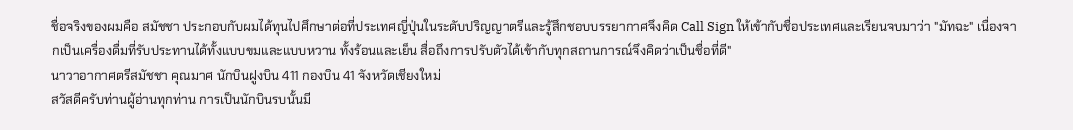ชื่อจริงของผมคือ สมัชชา ประกอบกับผมได้ทุนไปศึกษาต่อที่ประเทศญี่ปุ่นในระดับปริญญาตรีและรู้สึกชอบบรรยากาศจึงคิด Call Sign ให้เข้ากับชื่อประเทศและเรียนจบมาว่า "มัทฉะ" เนื่องจากเป็นเครื่องดื่มที่รับประทานได้ทั้งแบบขมและแบบหวาน ทั้งร้อนและเย็น สื่อถึงการปรับตัวได้เข้ากับทุกสถานการณ์จึงคิดว่าเป็นชื่อที่ดี"
นาวาอากาศตรีสมัชชา คุณมาศ นักบินฝูงบิน 411 กองบิน 41 จังหวัดเชียงใหม่
สวัสดีครับท่านผู้อ่านทุกท่าน การเป็นนักบินรบนั้นมี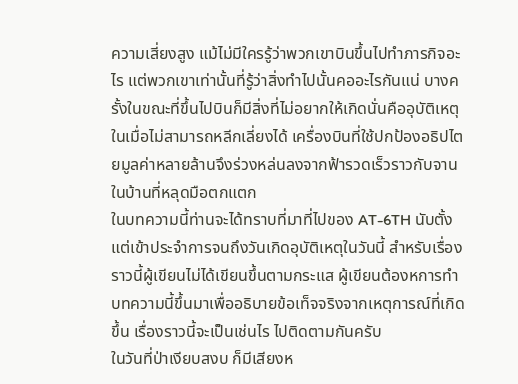ความเสี่ยงสูง แม้ไม่มีใครรู้ว่าพวกเขาบินขึ้นไปทำภารกิจอะไร แต่พวกเขาเท่านั้นที่รู้ว่าสิ่งทำไปนั้นคออะไรกันแน่ บางครั้งในขณะที่ขึ้นไปบินก็มีสิ่งที่ไม่อยากให้เกิดนั่นคืออุบัติเหตุ ในเมื่อไม่สามารถหลีกเลี่ยงได้ เครื่องบินที่ใช้ปกป้องอธิปไตยมูลค่าหลายล้านจึงร่วงหล่นลงจากฟ้ารวดเร็วราวกับจานในบ้านที่หลุดมือตกแตก
ในบทความนี้ท่านจะได้ทราบที่มาที่ไปของ AT-6TH นับตั้งแต่เข้าประจำการจนถึงวันเกิดอุบัติเหตุในวันนี้ สำหรับเรื่องราวนี้ผู้เขียนไม่ได้เขียนขึ้นตามกระแส ผู้เขียนต้องหการทำบทความนี้ขึ้นมาเพื่ออธิบายข้อเท็จจริงจากเหตุการณ์ที่เกิดขึ้น เรื่องราวนี้จะเป็นเช่นไร ไปติดตามกันครับ
ในวันที่ป่าเงียบสงบ ก็มีเสียงห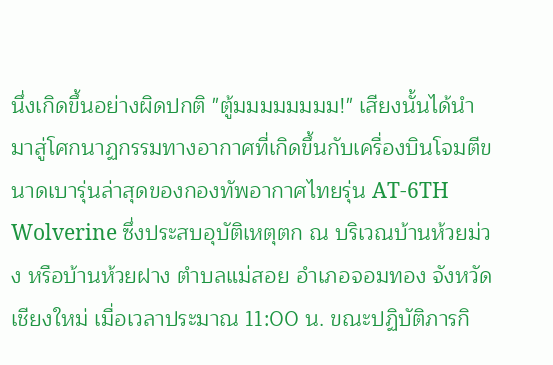นึ่งเกิดขึ้นอย่างผิดปกติ "ตู้มมมมมมมม!" เสียงนั้นได้นำมาสู่โศกนาฏกรรมทางอากาศที่เกิดขึ้นกับเครื่องบินโจมตีขนาดเบารุ่นล่าสุดของกองทัพอากาศไทยรุ่น AT-6TH Wolverine ซึ่งประสบอุบัติเหตุตก ณ บริเวณบ้านห้วยม่วง หรือบ้านห้วยฝาง ตำบลแม่สอย อำเภอจอมทอง จังหวัดเชียงใหม่ เมื่อเวลาประมาณ 11:00 น. ขณะปฏิบัติภารกิ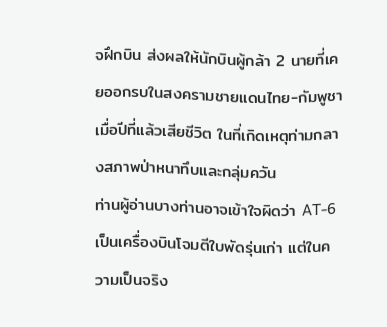จฝึกบิน ส่งผลให้นักบินผู้กล้า 2 นายที่เคยออกรบในสงครามชายแดนไทย-กัมพูชาเมื่อปีที่แล้วเสียชีวิต ในที่เกิดเหตุท่ามกลางสภาพป่าหนาทึบและกลุ่มควัน
ท่านผู้อ่านบางท่านอาจเข้าใจผิดว่า AT-6 เป็นเครื่องบินโจมตีใบพัดรุ่นเก่า แต่ในความเป็นจริง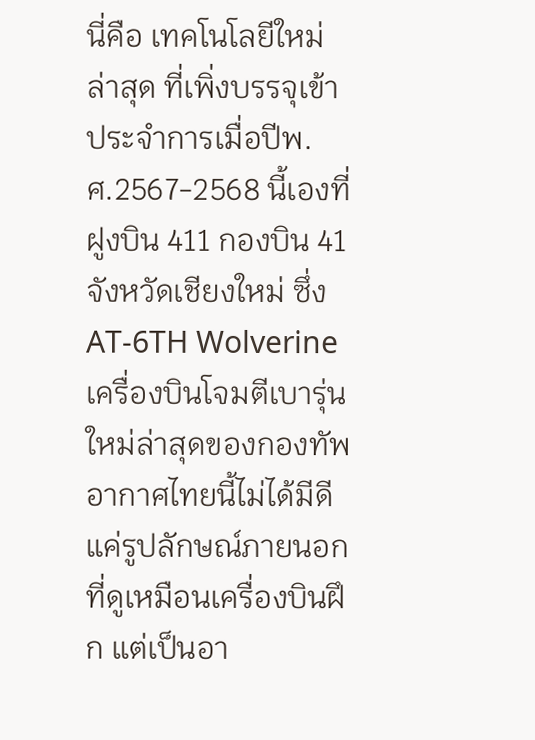นี่คือ เทคโนโลยีใหม่ล่าสุด ที่เพิ่งบรรจุเข้าประจำการเมื่อปีพ.ศ.2567-2568 นี้เองที่ฝูงบิน 411 กองบิน 41 จังหวัดเชียงใหม่ ซึ่ง AT-6TH Wolverine เครื่องบินโจมตีเบารุ่นใหม่ล่าสุดของกองทัพอากาศไทยนี้ไม่ได้มีดีแค่รูปลักษณ์ภายนอกที่ดูเหมือนเครื่องบินฝึก แต่เป็นอา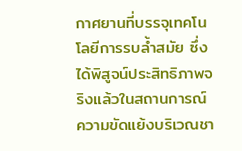กาศยานที่บรรจุเทคโนโลยีการรบล้ำสมัย ซึ่งได้พิสูจน์ประสิทธิภาพจริงแล้วในสถานการณ์ความขัดแย้งบริเวณชา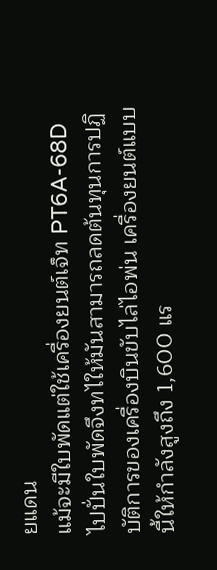ยแดน
แม้จะมีใบพัดแต่ใช้เครื่องยนต์เจ็ท PT6A-68D ไปปั่นใบพัดจึงทไให้มันสามารถลดต้นทุนการปฏิบัติการของเครื่องบินขับไล่ไอพ่น เครื่องยนต์แบบนี้ให้กำลังสูงถึง 1,600 แร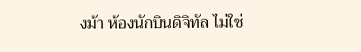งม้า ห้องนักบินดิจิทัล ไม่ใช่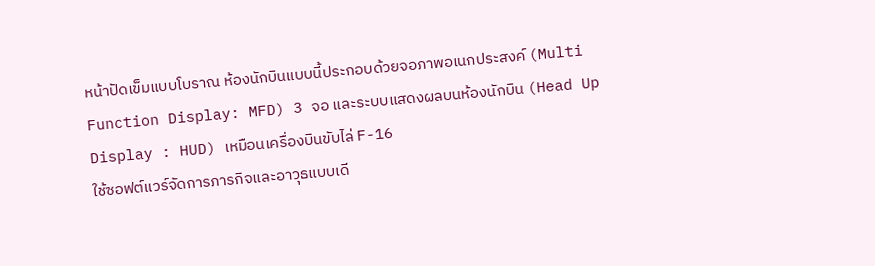หน้าปัดเข็มแบบโบราณ ห้องนักบินแบบนี้ประกอบด้วยจอภาพอเนกประสงค์ (Multi Function Display: MFD) 3 จอ และระบบแสดงผลบนห้องนักบิน (Head Up Display : HUD) เหมือนเครื่องบินขับไล่ F-16
ใช้ซอฟต์แวร์จัดการภารกิจและอาวุธแบบเดี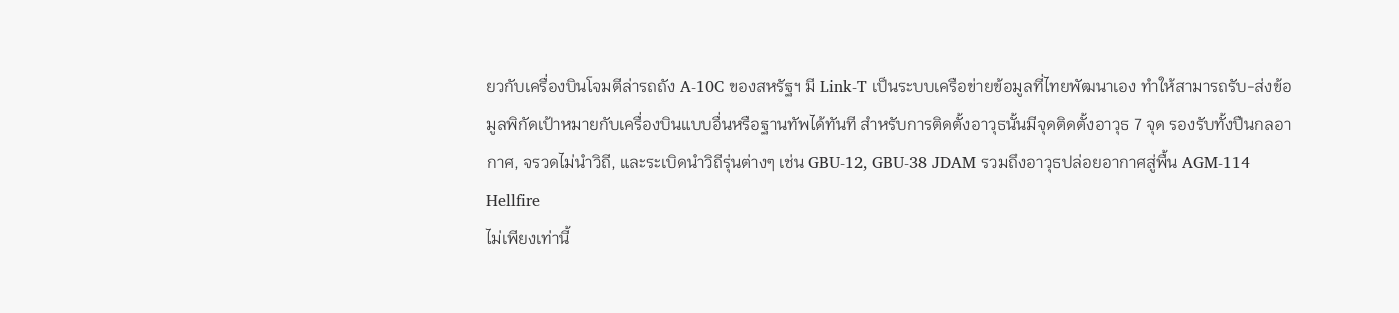ยวกับเครื่องบินโจมตีล่ารถถัง A-10C ของสหรัฐฯ มี Link-T เป็นระบบเครือข่ายข้อมูลที่ไทยพัฒนาเอง ทำให้สามารถรับ-ส่งข้อมูลพิกัดเป้าหมายกับเครื่องบินแบบอื่นหรือฐานทัพได้ทันที สำหรับการติดตั้งอาวุธนั้นมีจุดติดตั้งอาวุธ 7 จุด รองรับทั้งปืนกลอากาศ, จรวดไม่นำวิถี, และระเบิดนำวิถีรุ่นต่างๆ เช่น GBU-12, GBU-38 JDAM รวมถึงอาวุธปล่อยอากาศสู่พื้น AGM-114 Hellfire
ไม่เพียงเท่านี้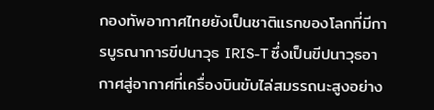กองทัพอากาศไทยยังเป็นชาติแรกของโลกที่มีการบูรณาการขีปนาวุธ IRIS-T ซึ่งเป็นขีปนาวุธอากาศสู่อากาศที่เครื่องบินขับไล่สมรรถนะสูงอย่าง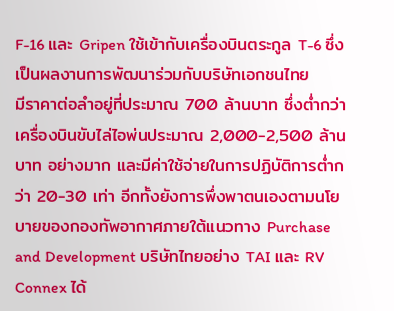F-16 และ Gripen ใช้เข้ากับเครื่องบินตระกูล T-6 ซึ่งเป็นผลงานการพัฒนาร่วมกับบริษัทเอกชนไทย
มีราคาต่อลำอยู่ที่ประมาณ 700 ล้านบาท ซึ่งต่ำกว่าเครื่องบินขับไล่ไอพ่นประมาณ 2,000-2,500 ล้านบาท อย่างมาก และมีค่าใช้จ่ายในการปฏิบัติการต่ำกว่า 20-30 เท่า อีกทั้งยังการพึ่งพาตนเองตามนโยบายของกองทัพอากาศภายใต้แนวทาง Purchase and Development บริษัทไทยอย่าง TAI และ RV Connex ได้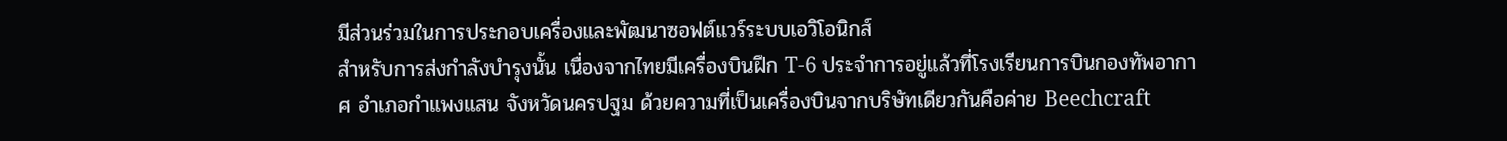มีส่วนร่วมในการประกอบเครื่องและพัฒนาซอฟต์แวร์ระบบเอวิโอนิกส์
สำหรับการส่งกำลังบำรุงนั้น เนื่องจากไทยมีเครื่องบินฝึก T-6 ประจำการอยู่แล้วที่โรงเรียนการบินกองทัพอากาศ อำเภอกำแพงแสน จังหวัดนครปฐม ด้วยความที่เป็นเครื่องบินจากบริษัทเดียวกันคือค่าย Beechcraft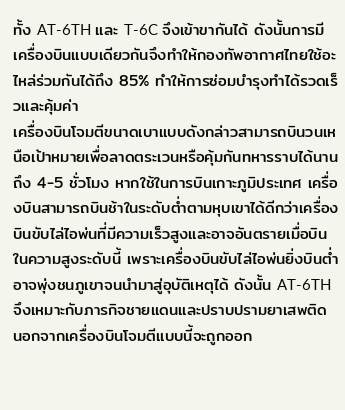ทั้ง AT-6TH และ T-6C จึงเข้าขากันได้ ดังนั้นการมีเครื่องบินแบบเดียวกันจึงทำให้กองทัพอากาศไทยใช้อะไหล่ร่วมกันได้ถึง 85% ทำให้การซ่อมบำรุงทำได้รวดเร็วและคุ้มค่า
เครื่องบินโจมตีขนาดเบาแบบดังกล่าวสามารถบินวนเหนือเป้าหมายเพื่อลาดตระเวนหรือคุ้มกันทหารราบได้นานถึง 4-5 ชั่วโมง หากใช้ในการบินเกาะภูมิประเทศ เครื่องบินสามารถบินช้าในระดับต่ำตามหุบเขาได้ดีกว่าเครื่องบินขับไล่ไอพ่นที่มีความเร็วสูงและอาจอันตรายเมื่อบินในความสูงระดับนี้ เพราะเครื่องบินขับไล่ไอพ่นยิ่งบินต่ำอาจพุ่งชนภูเขาจนนำมาสู่อุบัติเหตุได้ ดังนั้น AT-6TH จึงเหมาะกับภารกิจชายแดนและปราบปรามยาเสพติด
นอกจากเครื่องบินโจมตีแบบนี้จะถูกออก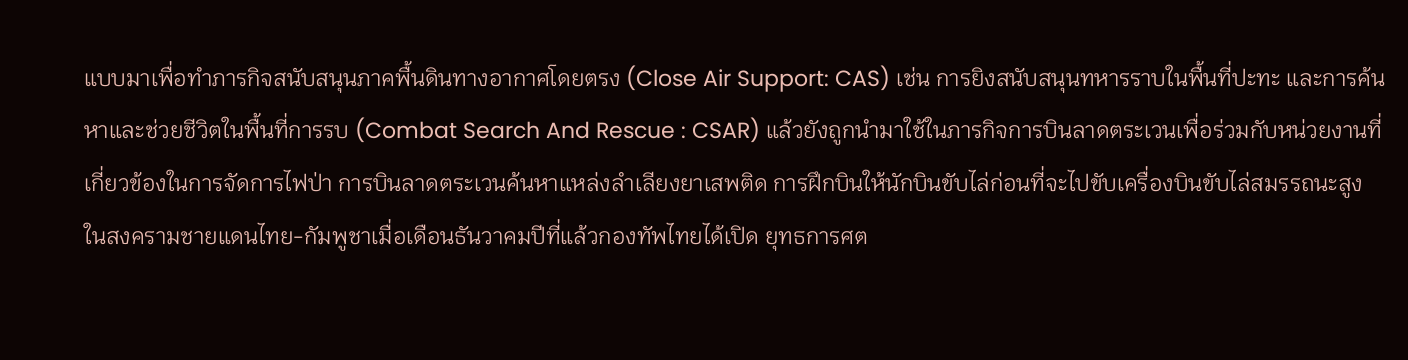แบบมาเพื่อทำภารกิจสนับสนุนภาคพื้นดินทางอากาศโดยตรง (Close Air Support: CAS) เช่น การยิงสนับสนุนทหารราบในพื้นที่ปะทะ และการค้นหาและช่วยชีวิตในพื้นที่การรบ (Combat Search And Rescue : CSAR) แล้วยังถูกนำมาใช้ในภารกิจการบินลาดตระเวนเพื่อร่วมกับหน่วยงานที่เกี่ยวข้องในการจัดการไฟป่า การบินลาดตระเวนค้นหาแหล่งลำเลียงยาเสพติด การฝึกบินให้นักบินขับไล่ก่อนที่จะไปขับเครื่องบินขับไล่สมรรถนะสูง
ในสงครามชายแดนไทย-กัมพูชาเมื่อเดือนธันวาคมปีที่แล้วกองทัพไทยได้เปิด ยุทธการศต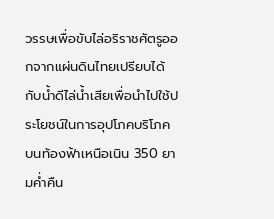วรรษเพื่อขับไล่อริราชศัตรูออกจากแผ่นดินไทยเปรียบได้กับน้ำดีไล่น้ำเสียเพื่อนำไปใช้ประโยชน์ในการอุปโภคบริโภค บนท้องฟ้าเหนือเนิน 350 ยามค่ำคืน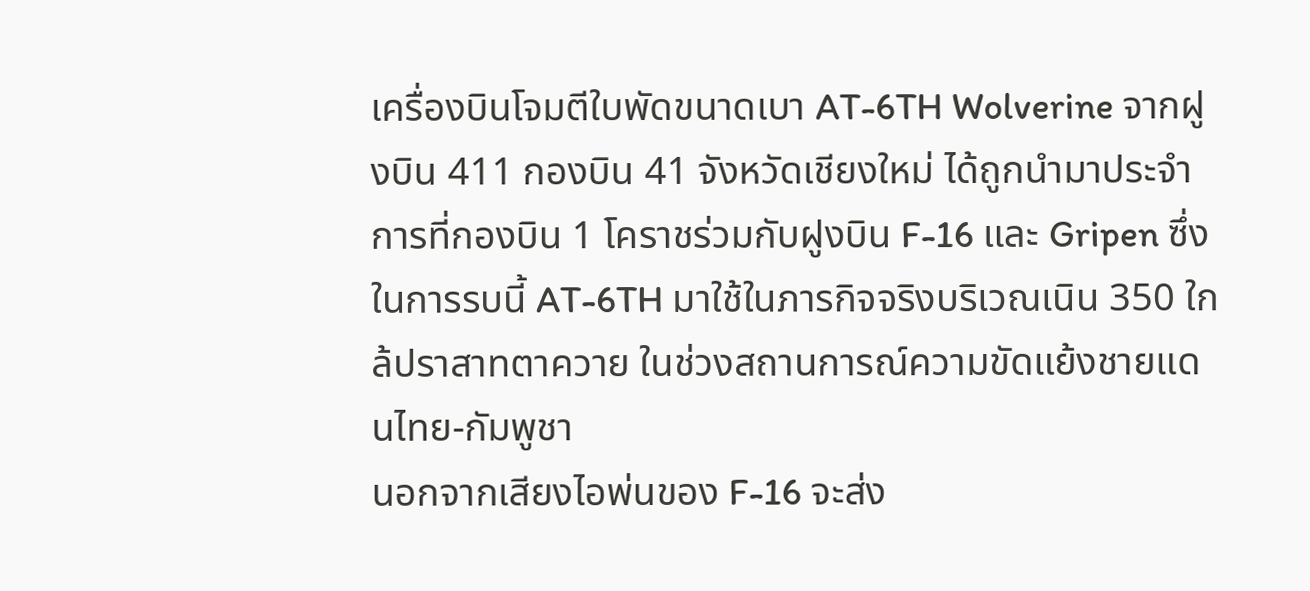เครื่องบินโจมตีใบพัดขนาดเบา AT-6TH Wolverine จากฝูงบิน 411 กองบิน 41 จังหวัดเชียงใหม่ ได้ถูกนำมาประจำการที่กองบิน 1 โคราชร่วมกับฝูงบิน F-16 และ Gripen ซึ่งในการรบนี้ AT-6TH มาใช้ในภารกิจจริงบริเวณเนิน 350 ใกล้ปราสาทตาควาย ในช่วงสถานการณ์ความขัดแย้งชายแดนไทย-กัมพูชา
นอกจากเสียงไอพ่นของ F-16 จะส่ง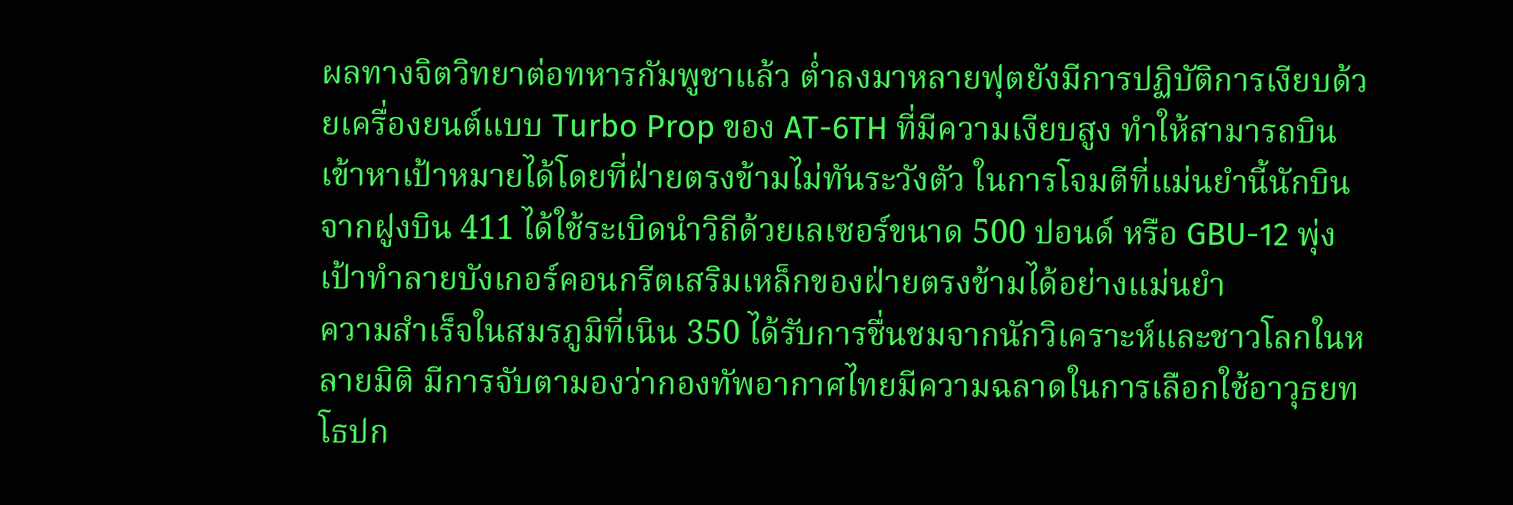ผลทางจิตวิทยาต่อทหารกัมพูชาแล้ว ต่ำลงมาหลายฟุตยังมีการปฏิบัติการเงียบด้วยเครื่องยนต์แบบ Turbo Prop ของ AT-6TH ที่มีความเงียบสูง ทำให้สามารถบินเข้าหาเป้าหมายได้โดยที่ฝ่ายตรงข้ามไม่ทันระวังตัว ในการโจมตีที่แม่นยำนี้นักบินจากฝูงบิน 411 ได้ใช้ระเบิดนำวิถีด้วยเลเซอร์ขนาด 500 ปอนด์ หรือ GBU-12 พุ่งเป้าทำลายบังเกอร์คอนกรีตเสริมเหล็กของฝ่ายตรงข้ามได้อย่างแม่นยำ
ความสำเร็จในสมรภูมิที่เนิน 350 ได้รับการชื่นชมจากนักวิเคราะห์และชาวโลกในหลายมิติ มีการจับตามองว่ากองทัพอากาศไทยมีความฉลาดในการเลือกใช้อาวุธยทโธปก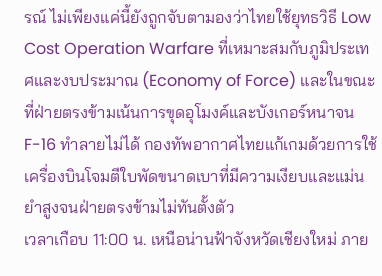รณ์ ไม่เพียงแค่นี้ยังถูกจับตามองว่าไทยใช้ยุทธวิธี Low Cost Operation Warfare ที่เหมาะสมกับภูมิประเทศและงบประมาณ (Economy of Force) และในขณะที่ฝ่ายตรงข้ามเน้นการขุดอุโมงค์และบังเกอร์หนาจน F-16 ทำลายไม่ได้ กองทัพอากาศไทยแก้เกมด้วยการใช้เครื่องบินโจมตีใบพัดขนาดเบาที่มีความเงียบและแม่นยำสูงจนฝ่ายตรงข้ามไม่ทันตั้งตัว
เวลาเกือบ 11:00 น. เหนือน่านฟ้าจังหวัดเชียงใหม่ ภาย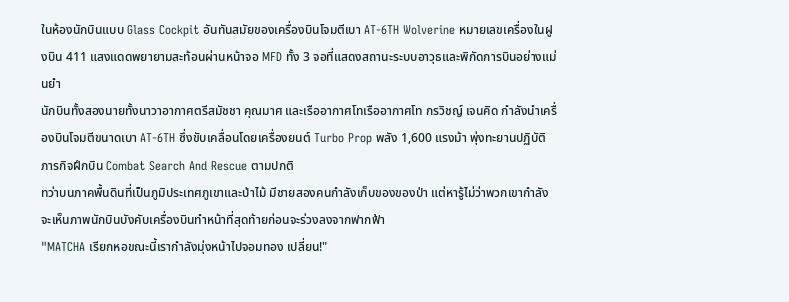ในห้องนักบินแบบ Glass Cockpit อันทันสมัยของเครื่องบินโจมตีเบา AT-6TH Wolverine หมายเลขเครื่องในฝูงบิน 411 แสงแดดพยายามสะท้อนผ่านหน้าจอ MFD ทั้ง 3 จอที่แสดงสถานะระบบอาวุธและพิกัดการบินอย่างแม่นยำ
นักบินทั้งสองนายทั้งนาวาอากาศตรีสมัชชา คุณมาศ และเรืออากาศโทเรืออากาศโท กรวิชญ์ เจนคิด กำลังนำเครื่องบินโจมตีขนาดเบา AT-6TH ซึ่งขับเคลื่อนโดยเครื่องยนต์ Turbo Prop พลัง 1,600 แรงม้า พุ่งทะยานปฏิบัติภารกิจฝึกบิน Combat Search And Rescue ตามปกติ
ทว่าบนภาคพื้นดินที่เป็นภูมิประเทศภูเขาและป่าไม้ มีชายสองคนกำลังเก็บของของป่า แต่หารู้ไม่ว่าพวกเขากำลังจะเห็นภาพนักบินบังคับเครื่องบินทำหน้าที่สุดท้ายก่อนจะร่วงลงจากฟากฟ้า
"MATCHA เรียกหอขณะนี้เรากำลังมุ่งหน้าไปจอมทอง เปลี่ยน!"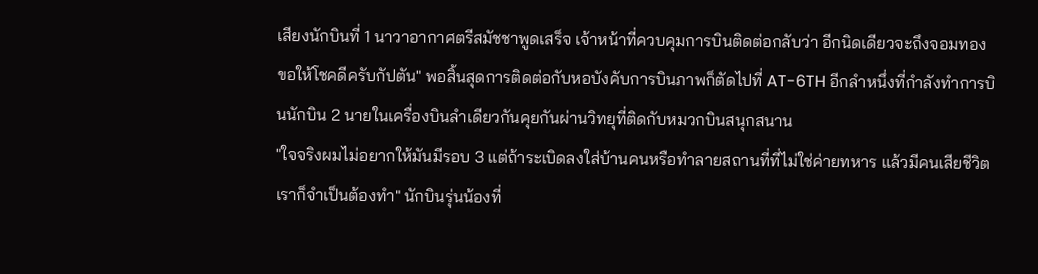เสียงนักบินที่ 1 นาวาอากาศตรีสมัชชาพูดเสร็จ เจ้าหน้าที่ควบคุมการบินติดต่อกลับว่า อีกนิดเดียวจะถึงจอมทอง ขอให้โชคดีครับกัปตัน" พอสิ้นสุดการติดต่อกับหอบังคับการบินภาพก็ตัดไปที่ AT-6TH อีกลำหนึ่งที่กำลังทำการบินนักบิน 2 นายในเครื่องบินลำเดียวกันคุยกันผ่านวิทยุที่ติดกับหมวกบินสนุกสนาน
"ใจจริงผมไม่อยากให้มันมีรอบ 3 แต่ถ้าระเบิดลงใส่บ้านคนหรือทำลายสถานที่ที่ไม่ใช่ค่ายทหาร แล้วมีคนเสียชีวิตเราก็จำเป็นต้องทำ" นักบินรุ่นน้องที่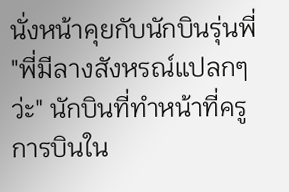นั่งหน้าคุยกับนักบินรุ่นพี่ "พี่มีลางสังหรณ์แปลกๆว่ะ" นักบินที่ทำหน้าที่ครูการบินใน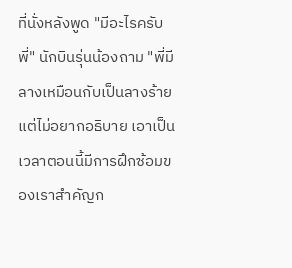ที่นั่งหลังพูด "มีอะไรครับพี่" นักบินรุ่นน้องถาม "พี่มีลางเหมือนกับเป็นลางร้ายแต่ไม่อยากอธิบาย เอาเป็นเวลาตอนนี้มีการฝึกซ้อมของเราสำคัญก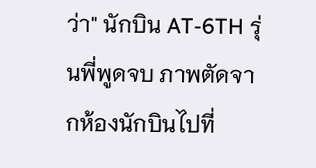ว่า" นักบิน AT-6TH รุ่นพี่พูดจบ ภาพตัดจากห้องนักบินไปที่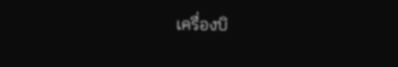เครื่องบิ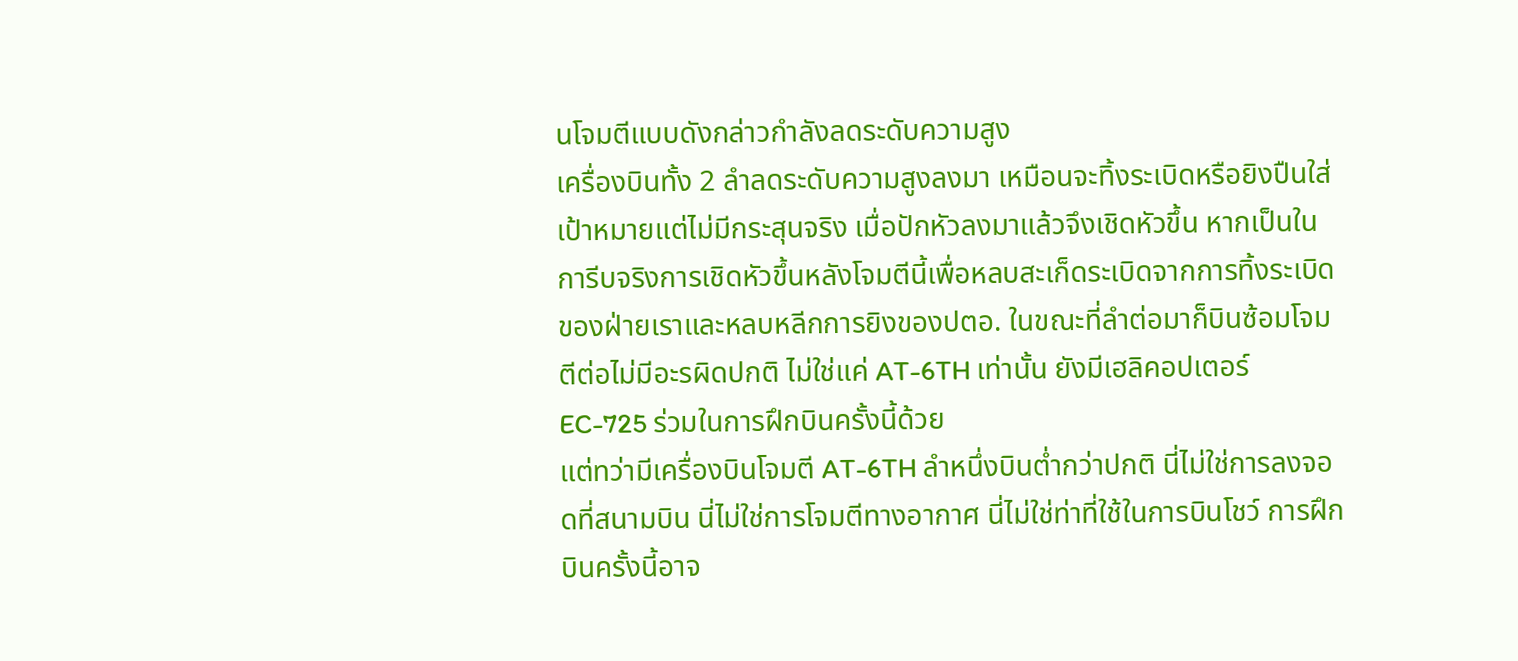นโจมตีแบบดังกล่าวกำลังลดระดับความสูง
เครื่องบินทั้ง 2 ลำลดระดับความสูงลงมา เหมือนจะทิ้งระเบิดหรือยิงปืนใส่เป้าหมายแต่ไม่มีกระสุนจริง เมื่อปักหัวลงมาแล้วจึงเชิดหัวขึ้น หากเป็นในการีบจริงการเชิดหัวขึ้นหลังโจมตีนี้เพื่อหลบสะเก็ดระเบิดจากการทิ้งระเบิดของฝ่ายเราและหลบหลีกการยิงของปตอ. ในขณะที่ลำต่อมาก็บินซ้อมโจมตีต่อไม่มีอะรผิดปกติ ไม่ใช่แค่ AT-6TH เท่านั้น ยังมีเฮลิคอปเตอร์ EC-725 ร่วมในการฝึกบินครั้งนี้ด้วย
แต่ทว่ามีเครื่องบินโจมตี AT-6TH ลำหนึ่งบินต่ำกว่าปกติ นี่ไม่ใช่การลงจอดที่สนามบิน นี่ไม่ใช่การโจมตีทางอากาศ นี่ไม่ใช่ท่าที่ใช้ในการบินโชว์ การฝึกบินครั้งนี้อาจ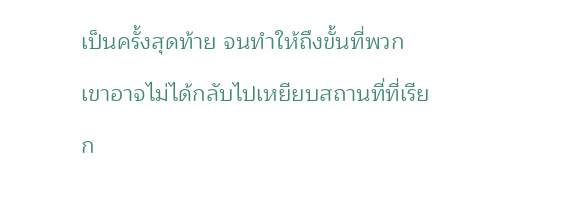เป็นครั้งสุดท้าย จนทำให้ถึงขั้นที่พวกเขาอาจไม่ได้กลับไปเหยียบสถานที่ที่เรียก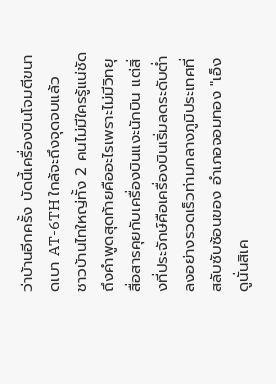ว่าบ้านอีกครั้ง บัดนี้เครื่องบินโจมตีขนาดเบา AT-6TH ใกล้จะถึงจุดจบแล้ว
ชาวบ้านไทใหญ่ทั้ง 2 คนไม่มีใครรู้แน่ชัดถึงคำพูดสุดท้ายคืออะไรเพราะไม่มีวิทยุสื่อสารคุยกับเครื่องบินแงะนักบิน แต่สิ่งที่ประจักษ์คือเครื่องบินเริ่มลดระดับต่ำลงอย่างรวดเร็วท่ามกลางภูมิประเทศที่สลับซับซ้อนของ อำเภอจอมทอง "เอ็งดูนั่นสิเค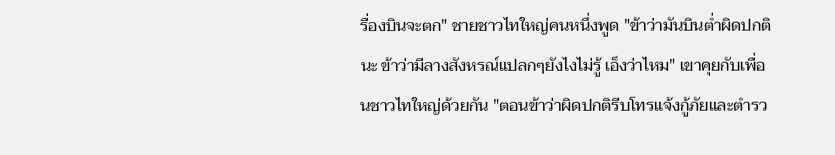รื่องบินจะตก" ชายชาวไทใหญ่คนหนึ่งพูด "ข้าว่ามันบินต่ำผิดปกตินะ ข้าว่ามีลางสังหรณ์แปลกๆยังไงไม่รู้ เอ็งว่าไหม" เขาคุยกับเพื่อนชาวไทใหญ่ด้วยกัน "ตอนข้าว่าผิดปกติรีบโทรแจ้งกู้ภัยและตำรว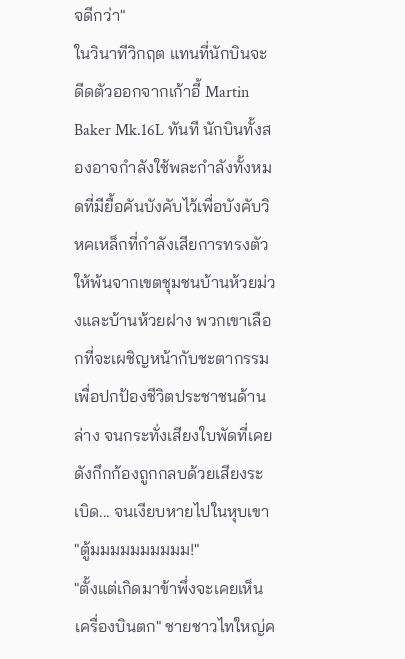จดีกว่า"
ในวินาทีวิกฤต แทนที่นักบินจะดีดตัวออกจากเก้าอี้ Martin Baker Mk.16L ทันที นักบินทั้งสองอาจกำลังใช้พละกำลังทั้งหมดที่มียื้อคันบังคับไว้เพื่อบังคับวิหคเหล็กที่กำลังเสียการทรงตัวให้พ้นจากเขตชุมชนบ้านห้วยม่วงและบ้านห้วยฝาง พวกเขาเลือกที่จะเผชิญหน้ากับชะตากรรมเพื่อปกป้องชีวิตประชาชนด้านล่าง จนกระทั่งเสียงใบพัดที่เคยดังกึกก้องถูกกลบด้วยเสียงระเบิด... จนเงียบหายไปในหุบเขา
"ตู้มมมมมมมมมม!"
"ตั้งแต่เกิดมาข้าพึ่งจะเคยเห็นเครื่องบินตก" ชายชาวไทใหญ่ค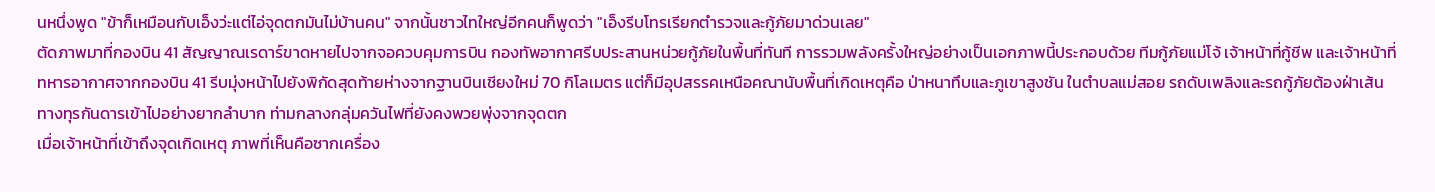นหนึ่งพูด "ข้าก็เหมือนกับเอ็งว่ะแต่ไอ่จุดตกมันไม่บ้านคน" จากนั้นชาวไทใหญ่อีกคนก็พูดว่า "เอ็งรีบโทรเรียกตำรวจและกู้ภัยมาด่วนเลย"
ตัดภาพมาที่กองบิน 41 สัญญาณเรดาร์ขาดหายไปจากจอควบคุมการบิน กองทัพอากาศรีบประสานหน่วยกู้ภัยในพื้นที่ทันที การรวมพลังครั้งใหญ่อย่างเป็นเอกภาพนี้ประกอบด้วย ทีมกู้ภัยแม่โจ้ เจ้าหน้าที่กู้ชีพ และเจ้าหน้าที่ทหารอากาศจากกองบิน 41 รีบมุ่งหน้าไปยังพิกัดสุดท้ายห่างจากฐานบินเชียงใหม่ 70 กิโลเมตร แต่ก็มีอุปสรรคเหนือคณานับพื้นที่เกิดเหตุคือ ป่าหนาทึบและภูเขาสูงชัน ในตำบลแม่สอย รถดับเพลิงและรถกู้ภัยต้องฝ่าเส้นทางทุรกันดารเข้าไปอย่างยากลำบาก ท่ามกลางกลุ่มควันไฟที่ยังคงพวยพุ่งจากจุดตก
เมื่อเจ้าหน้าที่เข้าถึงจุดเกิดเหตุ ภาพที่เห็นคือซากเครื่อง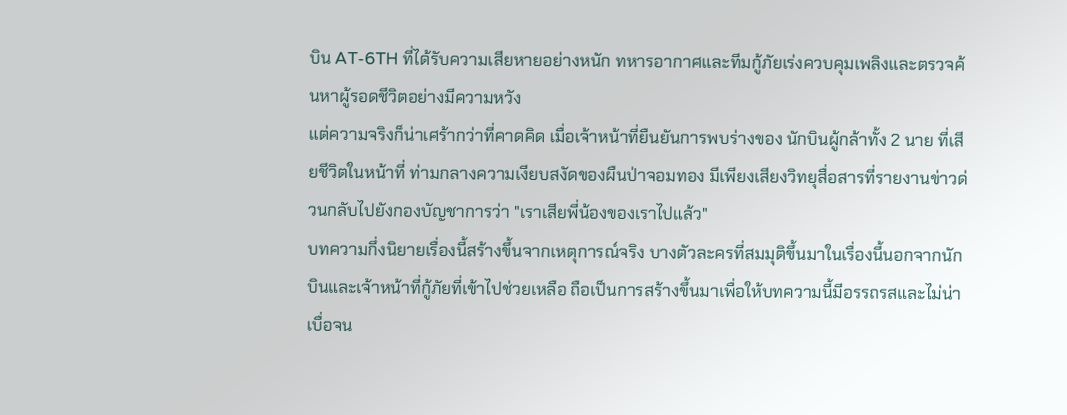บิน AT-6TH ที่ได้รับความเสียหายอย่างหนัก ทหารอากาศและทีมกู้ภัยเร่งควบคุมเพลิงและตรวจค้นหาผู้รอดชีวิตอย่างมีความหวัง
แต่ความจริงก็น่าเศร้ากว่าที่คาดคิด เมื่อเจ้าหน้าที่ยืนยันการพบร่างของ นักบินผู้กล้าทั้ง 2 นาย ที่เสียชีวิตในหน้าที่ ท่ามกลางความเงียบสงัดของผืนป่าจอมทอง มีเพียงเสียงวิทยุสื่อสารที่รายงานข่าวด่วนกลับไปยังกองบัญชาการว่า "เราเสียพี่น้องของเราไปแล้ว"
บทความกึ่งนิยายเรื่องนี้สร้างขึ้นจากเหตุการณ์จริง บางตัวละครที่สมมุติขึ้นมาในเรื่องนี้นอกจากนักบินและเจ้าหน้าที่กู้ภัยที่เข้าไปช่วยเหลือ ถือเป็นการสร้างขึ้นมาเพื่อให้บทความนี้มีอรรถรสและไม่น่าเบื่อจน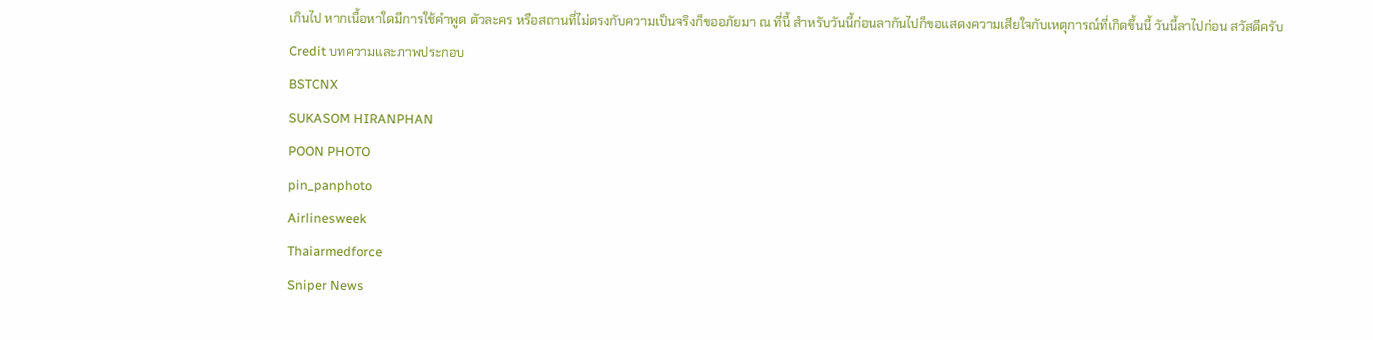เกินไป หากเนื้อหาใดมีการใช้คำพูด ตัวละคร หรือสถานที่ไม่ตรงกับความเป็นจริงก็ขออภัยมา ณ ที่นี้ สำหรับวันนี้ก่อนลากันไปก็ขอแสดงความเสียใจกับเหตุการณ์ที่เกิดขึ้นนี้ วันนี้ลาไปก่อน สวัสดีครับ
Credit บทความและภาพประกอบ
BSTCNX
SUKASOM HIRANPHAN
POON PHOTO
pin_panphoto
Airlinesweek
Thaiarmedforce
Sniper News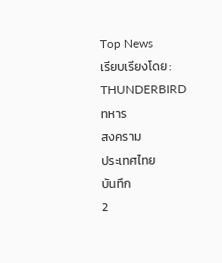Top News
เรียบเรียงโดย : THUNDERBIRD
ทหาร
สงคราม
ประเทศไทย
บันทึก
2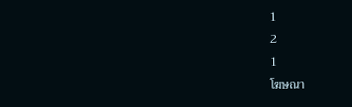1
2
1
โฆษณา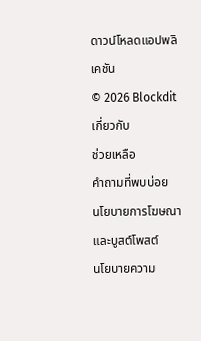ดาวน์โหลดแอปพลิเคชัน
© 2026 Blockdit
เกี่ยวกับ
ช่วยเหลือ
คำถามที่พบบ่อย
นโยบายการโฆษณาและบูสต์โพสต์
นโยบายความ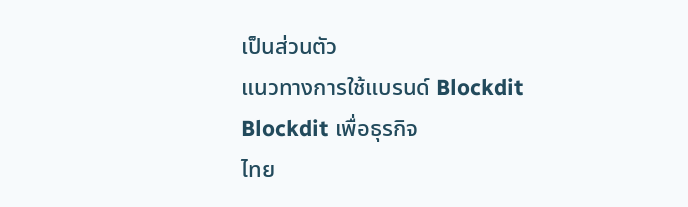เป็นส่วนตัว
แนวทางการใช้แบรนด์ Blockdit
Blockdit เพื่อธุรกิจ
ไทย